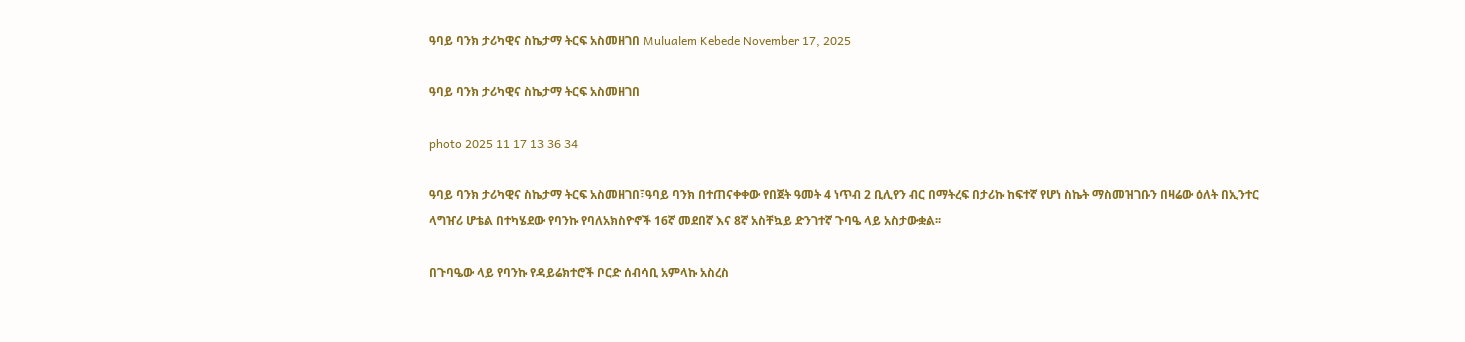ዓባይ ባንክ ታሪካዊና ስኬታማ ትርፍ አስመዘገበ Mulualem Kebede November 17, 2025

ዓባይ ባንክ ታሪካዊና ስኬታማ ትርፍ አስመዘገበ

photo 2025 11 17 13 36 34

ዓባይ ባንክ ታሪካዊና ስኬታማ ትርፍ አስመዘገበ፣ዓባይ ባንክ በተጠናቀቀው የበጀት ዓመት 4 ነጥብ 2 ቢሊየን ብር በማትረፍ በታሪኩ ከፍተኛ የሆነ ስኬት ማስመዝገቡን በዛሬው ዕለት በኢንተር ላግዠሪ ሆቴል በተካሄደው የባንኩ የባለአክስዮኖች 16ኛ መደበኛ እና 8ኛ አስቸኳይ ድንገተኛ ጉባዔ ላይ አስታውቋል፡፡

በጉባዔው ላይ የባንኩ የዳይሬክተሮች ቦርድ ሰብሳቢ አምላኩ አስረስ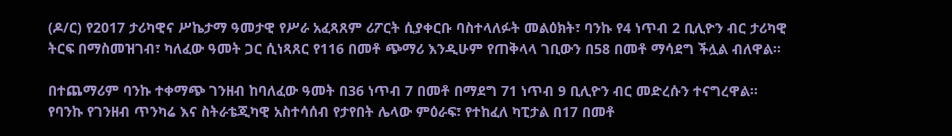(ዶ/ር) የ2017 ታሪካዊና ሥኬታማ ዓመታዊ የሥራ አፈጻጸም ሪፖርት ሲያቀርቡ ባስተላለፉት መልዕክት፣ ባንኩ የ4 ነጥብ 2 ቢሊዮን ብር ታሪካዊ ትርፍ በማስመዝገብ፣ ካለፈው ዓመት ጋር ሲነጻጸር የ116 በመቶ ጭማሪ እንዲሁም የጠቅላላ ገቢውን በ58 በመቶ ማሳደግ ችሏል ብለዋል፡፡

በተጨማሪም ባንኩ ተቀማጭ ገንዘብ ከባለፈው ዓመት በ36 ነጥብ 7 በመቶ በማደግ 71 ነጥብ 9 ቢሊዮን ብር መድረሱን ተናግረዋል፡፡ የባንኩ የገንዘብ ጥንካሬ እና ስትራቴጂካዊ አስተሳሰብ የታየበት ሌላው ምዕራፍ፣ የተከፈለ ካፒታል በ17 በመቶ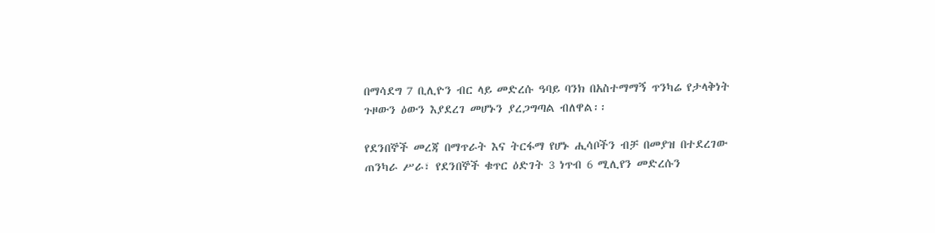በማሳደግ 7 ቢሊዮን ብር ላይ መድረሱ ዓባይ ባንክ በአስተማማኝ ጥንካሬ የታላቅነት ጉዞውን ዕውን እያደረገ መሆኑን ያረጋግጣል ብለዋል፡፡

የደንበኞች መረጃ በማጥራት እና ትርፋማ የሆኑ ሒሳቦችን ብቻ በመያዝ በተደረገው ጠንካራ ሥራ፣ የደንበኞች ቁጥር ዕድገት 3 ነጥብ 6 ሚሊየን መድረሱን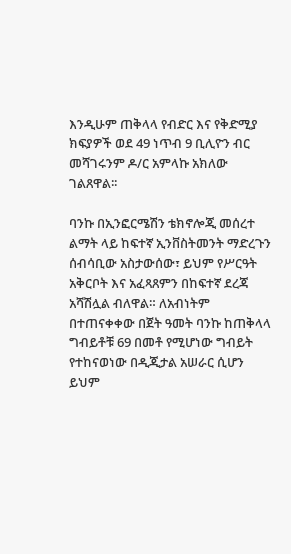እንዲሁም ጠቅላላ የብድር እና የቅድሚያ ክፍያዎች ወደ 49 ነጥብ 9 ቢሊዮን ብር መሻገሩንም ዶ/ር አምላኩ አክለው ገልጸዋል፡፡

ባንኩ በኢንፎርሜሽን ቴክኖሎጂ መሰረተ ልማት ላይ ከፍተኛ ኢንቨስትመንት ማድረጉን ሰብሳቢው አስታውሰው፣ ይህም የሥርዓት አቅርቦት እና አፈጻጸምን በከፍተኛ ደረጃ አሻሽሏል ብለዋል። ለአብነትም በተጠናቀቀው በጀት ዓመት ባንኩ ከጠቅላላ ግብይቶቹ 69 በመቶ የሚሆነው ግብይት የተከናወነው በዲጂታል አሠራር ሲሆን ይህም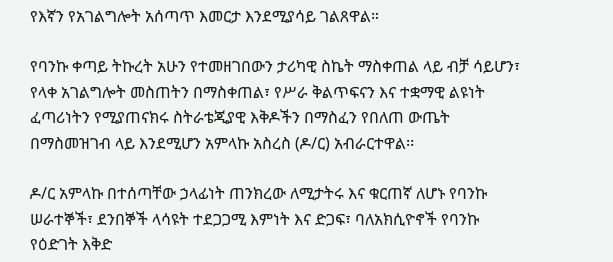የእኛን የአገልግሎት አሰጣጥ እመርታ እንደሚያሳይ ገልጸዋል።

የባንኩ ቀጣይ ትኩረት አሁን የተመዘገበውን ታሪካዊ ስኬት ማስቀጠል ላይ ብቻ ሳይሆን፣ የላቀ አገልግሎት መስጠትን በማስቀጠል፣ የሥራ ቅልጥፍናን እና ተቋማዊ ልዩነት ፈጣሪነትን የሚያጠናክሩ ስትራቴጂያዊ እቅዶችን በማስፈን የበለጠ ውጤት በማስመዝገብ ላይ እንደሚሆን አምላኩ አስረስ (ዶ/ር) አብራርተዋል፡፡

ዶ/ር አምላኩ በተሰጣቸው ኃላፊነት ጠንክረው ለሚታትሩ እና ቁርጠኛ ለሆኑ የባንኩ ሠራተኞች፣ ደንበኞች ላሳዩት ተደጋጋሚ እምነት እና ድጋፍ፣ ባለአክሲዮኖች የባንኩ የዕድገት እቅድ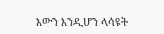እውን እንዲሆን ላሳዩት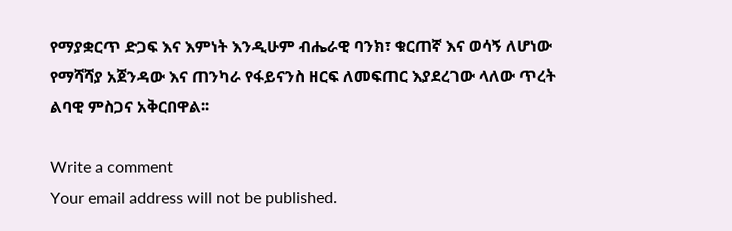የማያቋርጥ ድጋፍ እና እምነት እንዲሁም ብሔራዊ ባንክ፣ ቁርጠኛ እና ወሳኝ ለሆነው የማሻሻያ አጀንዳው እና ጠንካራ የፋይናንስ ዘርፍ ለመፍጠር እያደረገው ላለው ጥረት ልባዊ ምስጋና አቅርበዋል፡፡

Write a comment
Your email address will not be published.